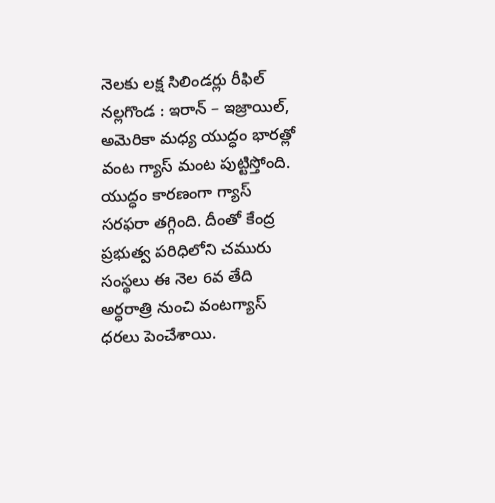నెలకు లక్ష సిలిండర్లు రీఫిల్
నల్లగొండ : ఇరాన్ – ఇజ్రాయిల్, అమెరికా మధ్య యుద్ధం భారత్లో వంట గ్యాస్ మంట పుట్టిస్తోంది. యుద్ధం కారణంగా గ్యాస్ సరఫరా తగ్గింది. దీంతో కేంద్ర ప్రభుత్వ పరిధిలోని చమురు సంస్థలు ఈ నెల 6వ తేది అర్ధరాత్రి నుంచి వంటగ్యాస్ ధరలు పెంచేశాయి.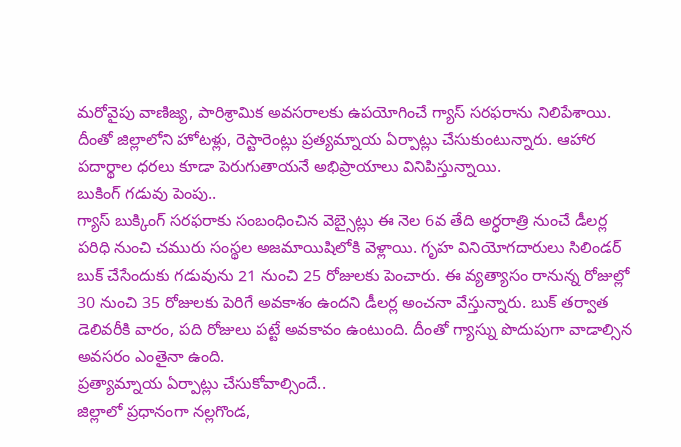మరోవైపు వాణిజ్య, పారిశ్రామిక అవసరాలకు ఉపయోగించే గ్యాస్ సరఫరాను నిలిపేశాయి. దీంతో జిల్లాలోని హోటళ్లు, రెస్టారెంట్లు ప్రత్యమ్నాయ ఏర్పాట్లు చేసుకుంటున్నారు. ఆహార పదార్థాల ధరలు కూడా పెరుగుతాయనే అభిప్రాయాలు వినిపిస్తున్నాయి.
బుకింగ్ గడువు పెంపు..
గ్యాస్ బుక్కింగ్ సరఫరాకు సంబంధించిన వెబ్సైట్లు ఈ నెల 6వ తేది అర్ధరాత్రి నుంచే డీలర్ల పరిధి నుంచి చమురు సంస్థల అజమాయిషిలోకి వెళ్లాయి. గృహ వినియోగదారులు సిలిండర్ బుక్ చేసేందుకు గడువును 21 నుంచి 25 రోజులకు పెంచారు. ఈ వ్యత్యాసం రానున్న రోజుల్లో 30 నుంచి 35 రోజులకు పెరిగే అవకాశం ఉందని డీలర్ల అంచనా వేస్తున్నారు. బుక్ తర్వాత డెలివరీకి వారం, పది రోజులు పట్టే అవకావం ఉంటుంది. దీంతో గ్యాస్ను పొదుపుగా వాడాల్సిన అవసరం ఎంతైనా ఉంది.
ప్రత్యామ్నాయ ఏర్పాట్లు చేసుకోవాల్సిందే..
జిల్లాలో ప్రధానంగా నల్లగొండ,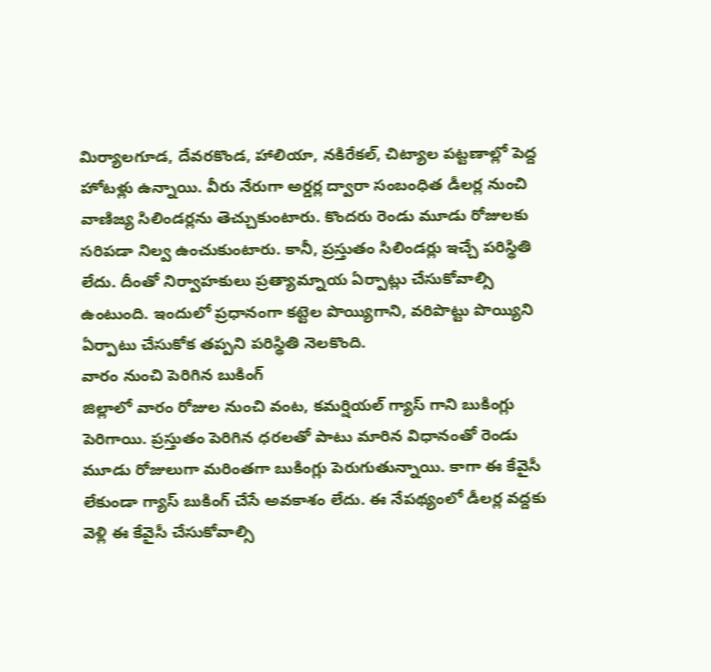మిర్యాలగూడ, దేవరకొండ, హాలియా, నకిరేకల్, చిట్యాల పట్టణాల్లో పెద్ద హోటళ్లు ఉన్నాయి. వీరు నేరుగా అర్డర్ల ద్వారా సంబంధిత డీలర్ల నుంచి వాణిజ్య సిలిండర్లను తెచ్చుకుంటారు. కొందరు రెండు మూడు రోజులకు సరిపడా నిల్వ ఉంచుకుంటారు. కానీ, ప్రస్తుతం సిలిండర్లు ఇచ్చే పరిస్థితి లేదు. దీంతో నిర్వాహకులు ప్రత్యామ్నాయ ఏర్పాట్లు చేసుకోవాల్సి ఉంటుంది. ఇందులో ప్రధానంగా కట్టెల పొయ్యిగాని, వరిపొట్టు పొయ్యిని ఏర్పాటు చేసుకోక తప్పని పరిస్థితి నెలకొంది.
వారం నుంచి పెరిగిన బుకింగ్
జిల్లాలో వారం రోజుల నుంచి వంట, కమర్షియల్ గ్యాస్ గాని బుకింగ్లు పెరిగాయి. ప్రస్తుతం పెరిగిన ధరలతో పాటు మారిన విధానంతో రెండు మూడు రోజులుగా మరింతగా బుకింగ్లు పెరుగుతున్నాయి. కాగా ఈ కేవైసీ లేకుండా గ్యాస్ బుకింగ్ చేసే అవకాశం లేదు. ఈ నేపథ్యంలో డీలర్ల వద్దకు వెళ్లి ఈ కేవైసీ చేసుకోవాల్సి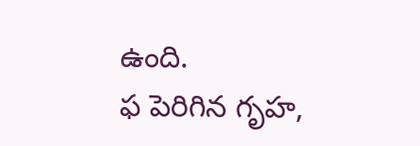ఉంది.
ఫ పెరిగిన గృహ,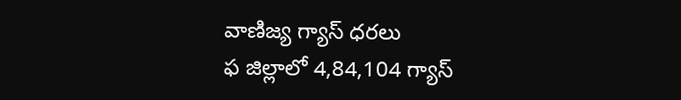వాణిజ్య గ్యాస్ ధరలు
ఫ జిల్లాలో 4,84,104 గ్యాస్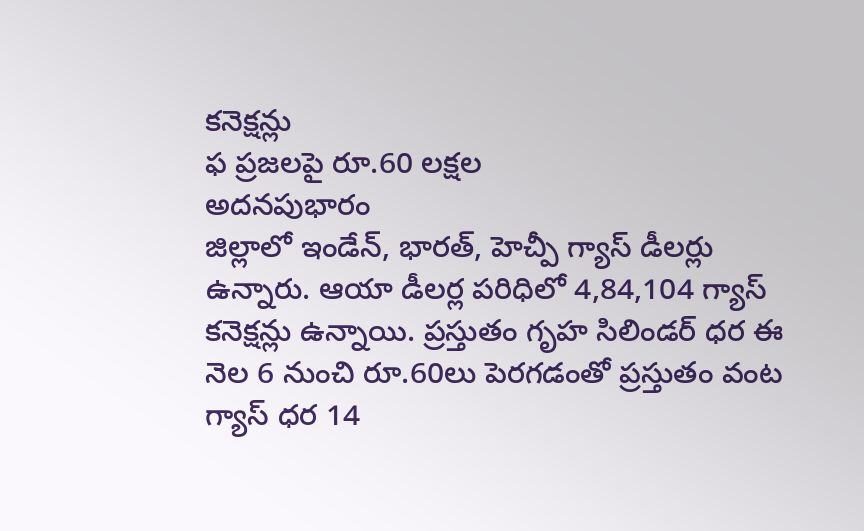కనెక్షన్లు
ఫ ప్రజలపై రూ.60 లక్షల
అదనపుభారం
జిల్లాలో ఇండేన్, భారత్, హెచ్పీ గ్యాస్ డీలర్లు ఉన్నారు. ఆయా డీలర్ల పరిధిలో 4,84,104 గ్యాస్ కనెక్షన్లు ఉన్నాయి. ప్రస్తుతం గృహ సిలిండర్ ధర ఈ నెల 6 నుంచి రూ.60లు పెరగడంతో ప్రస్తుతం వంట గ్యాస్ ధర 14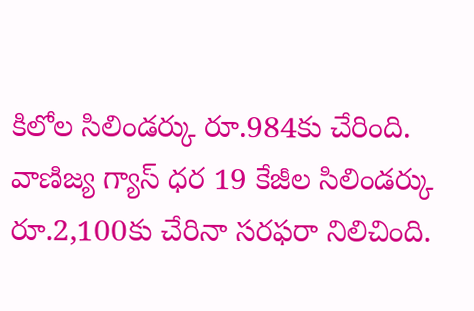కిలోల సిలిండర్కు రూ.984కు చేరింది. వాణిజ్య గ్యాస్ ధర 19 కేజీల సిలిండర్కు రూ.2,100కు చేరినా సరఫరా నిలిచింది.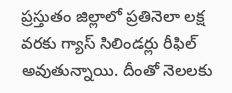ప్రస్తుతం జిల్లాలో ప్రతినెలా లక్ష వరకు గ్యాస్ సిలిండర్లు రీఫిల్ అవుతున్నాయి. దీంతో నెలలకు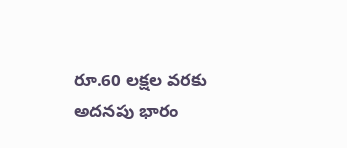రూ.60 లక్షల వరకు అదనపు భారం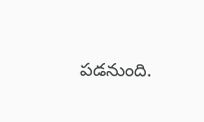పడనుంది.